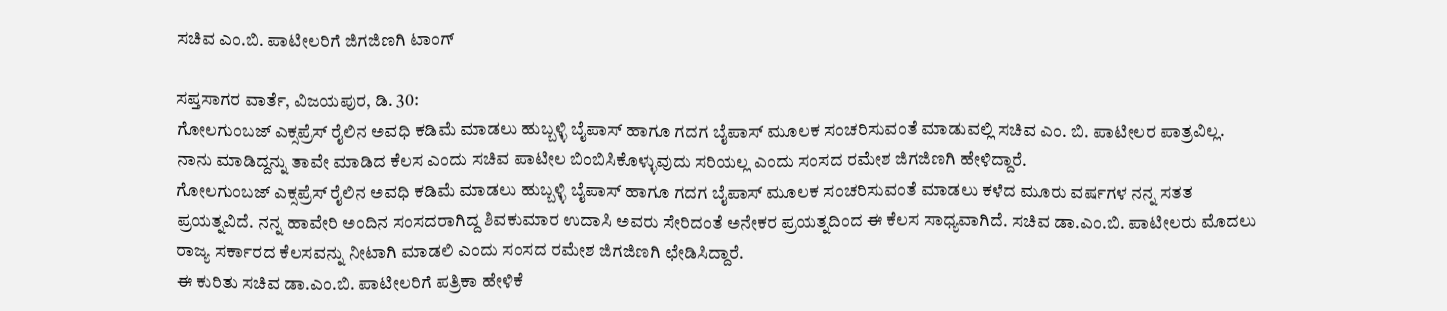ಸಚಿವ ಎಂ.ಬಿ. ಪಾಟೀಲರಿಗೆ ಜಿಗಜಿಣಗಿ ಟಾಂಗ್

ಸಪ್ತಸಾಗರ ವಾರ್ತೆ, ವಿಜಯಪುರ, ಡಿ. 30:
ಗೋಲಗುಂಬಜ್ ಎಕ್ಸಪ್ರೆಸ್ ರೈಲಿನ ಅವಧಿ ಕಡಿಮೆ ಮಾಡಲು ಹುಬ್ಬಳ್ಳಿ ಬೈಪಾಸ್ ಹಾಗೂ ಗದಗ ಬೈಪಾಸ್ ಮೂಲಕ ಸಂಚರಿಸುವಂತೆ ಮಾಡುವಲ್ಲಿ ಸಚಿವ ಎಂ. ಬಿ. ಪಾಟೀಲರ ಪಾತ್ರವಿಲ್ಲ. ನಾನು ಮಾಡಿದ್ದನ್ನು ತಾವೇ ಮಾಡಿದ ಕೆಲಸ ಎಂದು ಸಚಿವ ಪಾಟೀಲ ಬಿಂಬಿಸಿಕೊಳ್ಳುವುದು ಸರಿಯಲ್ಲ ಎಂದು ಸಂಸದ ರಮೇಶ ಜಿಗಜಿಣಗಿ ಹೇಳಿದ್ದಾರೆ.
ಗೋಲಗುಂಬಜ್ ಎಕ್ಸಪ್ರೆಸ್ ರೈಲಿನ ಅವಧಿ ಕಡಿಮೆ ಮಾಡಲು ಹುಬ್ಬಳ್ಳಿ ಬೈಪಾಸ್ ಹಾಗೂ ಗದಗ ಬೈಪಾಸ್ ಮೂಲಕ ಸಂಚರಿಸುವಂತೆ ಮಾಡಲು ಕಳೆದ ಮೂರು ವರ್ಷಗಳ ನನ್ನ ಸತತ ಪ್ರಯತ್ನವಿದೆ. ನನ್ನ ಹಾವೇರಿ ಅಂದಿನ ಸಂಸದರಾಗಿದ್ದ ಶಿವಕುಮಾರ ಉದಾಸಿ ಅವರು ಸೇರಿದಂತೆ ಅನೇಕರ ಪ್ರಯತ್ನದಿಂದ ಈ ಕೆಲಸ‌ ಸಾಧ್ಯವಾಗಿದೆ. ಸಚಿವ ಡಾ.ಎಂ.ಬಿ. ಪಾಟೀಲರು ಮೊದಲು ರಾಜ್ಯ ಸರ್ಕಾರದ ಕೆಲಸವನ್ನು ನೀಟಾಗಿ ಮಾಡಲಿ ಎಂದು ಸಂಸದ ರಮೇಶ ಜಿಗಜಿಣಗಿ ಛೇಡಿಸಿದ್ದಾರೆ.
ಈ ಕುರಿತು ಸಚಿವ ಡಾ.ಎಂ.ಬಿ. ಪಾಟೀಲರಿಗೆ ಪತ್ರಿಕಾ ಹೇಳಿಕೆ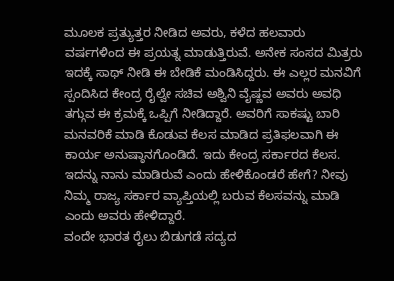ಮೂಲಕ ಪ್ರತ್ಯುತ್ತರ‌ ನೀಡಿದ ಅವರು, ಕಳೆದ ಹಲವಾರು ವರ್ಷಗಳಿಂದ ಈ ಪ್ರಯತ್ನ ಮಾಡುತ್ತಿರುವೆ. ಅನೇಕ ಸಂಸದ ಮಿತ್ರರು ಇದಕ್ಕೆ ಸಾಥ್ ನೀಡಿ ಈ ಬೇಡಿಕೆ ಮಂಡಿಸಿದ್ದರು. ಈ ಎಲ್ಲರ ಮನವಿಗೆ ಸ್ಪಂದಿಸಿದ ಕೇಂದ್ರ ರೈಲ್ವೇ ಸಚಿವ ಅಶ್ವಿನಿ ವೈಷ್ಣವ ಅವರು ಅವಧಿ ತಗ್ಗುವ ಈ ಕ್ರಮಕ್ಕೆ ಒಪ್ಪಿಗೆ ನೀಡಿದ್ದಾರೆ. ಅವರಿಗೆ ಸಾಕಷ್ಟು ಬಾರಿ ಮನವರಿಕೆ ಮಾಡಿ ಕೊಡುವ ಕೆಲಸ ‌ಮಾಡಿದ ಪ್ರತಿಫಲವಾಗಿ ಈ ಕಾರ್ಯ ಅನುಷ್ಠಾನಗೊಂಡಿದೆ. ಇದು ಕೇಂದ್ರ ಸರ್ಕಾರದ ಕೆಲಸ. ಇದನ್ನು ನಾನು ಮಾಡಿರುವೆ ಎಂದು ಹೇಳಿಕೊಂಡರೆ ಹೇಗೆ? ನೀವು ನಿಮ್ಮ ರಾಜ್ಯ ಸರ್ಕಾರ ವ್ಯಾಪ್ತಿಯಲ್ಲಿ ಬರುವ‌ ಕೆಲಸವನ್ನು ಮಾಡಿ ಎಂದು ಅವರು ಹೇಳಿದ್ದಾರೆ.
ವಂದೇ ಭಾರತ ರೈಲು ಬಿಡುಗಡೆ ಸದ್ಯದ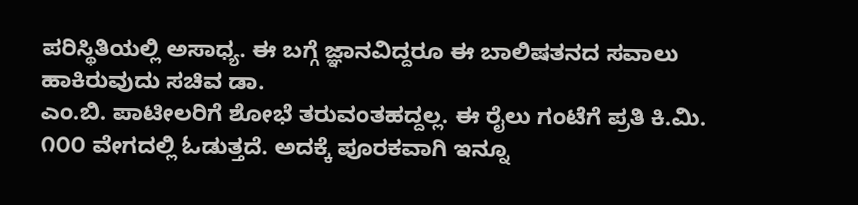ಪರಿಸ್ಥಿತಿಯಲ್ಲಿ ಅಸಾಧ್ಯ. ಈ ಬಗ್ಗೆ ಜ್ಞಾನವಿದ್ದರೂ ಈ ಬಾಲಿಷತನದ ಸವಾಲು ಹಾಕಿರುವುದು ಸಚಿವ ಡಾ.
ಎಂ.ಬಿ. ಪಾಟೀಲರಿಗೆ ಶೋಭೆ ತರುವಂತಹದ್ದಲ್ಲ. ಈ ರೈಲು ಗಂಟೆಗೆ ಪ್ರತಿ ಕಿ.ಮಿ. ೧೦೦ ವೇಗದಲ್ಲಿ ಓಡುತ್ತದೆ. ಅದಕ್ಕೆ ಪೂರಕವಾಗಿ ಇನ್ನೂ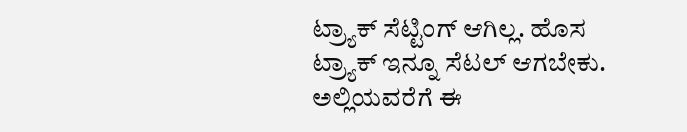ಟ್ರ್ಯಾಕ್ ಸೆಟ್ಟಿಂಗ್ ಆಗಿಲ್ಲ. ಹೊಸ ಟ್ರ್ಯಾಕ್ ಇನ್ನೂ ಸೆಟಲ್ ಆಗಬೇಕು. ಅಲ್ಲಿಯವರೆಗೆ ಈ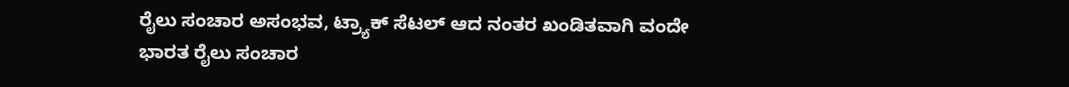ರೈಲು ಸಂಚಾರ ಅಸಂಭವ, ಟ್ರ್ಯಾಕ್ ಸೆಟಲ್ ಆದ ನಂತರ ಖಂಡಿತವಾಗಿ ವಂದೇ ಭಾರತ ರೈಲು ಸಂಚಾರ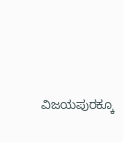ವಿಜಯಪುರಕ್ಕೂ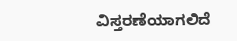ವಿಸ್ತರಣೆಯಾಗಲಿದೆ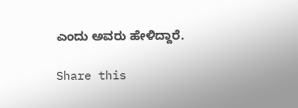ಎಂದು ಅವರು ಹೇಳಿದ್ದಾರೆ.

Share this